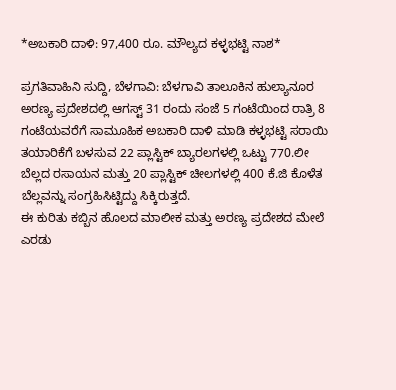*ಅಬಕಾರಿ ದಾಳಿ: 97,400 ರೂ. ಮೌಲ್ಯದ ಕಳ್ಳಭಟ್ಟಿ ನಾಶ*

ಪ್ರಗತಿವಾಹಿನಿ ಸುದ್ದಿ, ಬೆಳಗಾವಿ: ಬೆಳಗಾವಿ ತಾಲೂಕಿನ ಹುಲ್ಯಾನೂರ ಅರಣ್ಯ ಪ್ರದೇಶದಲ್ಲಿ ಆಗಸ್ಟ್ 31 ರಂದು ಸಂಜೆ 5 ಗಂಟೆಯಿಂದ ರಾತ್ರಿ 8 ಗಂಟೆಯವರೆಗೆ ಸಾಮೂಹಿಕ ಅಬಕಾರಿ ದಾಳಿ ಮಾಡಿ ಕಳ್ಳಭಟ್ಟಿ ಸರಾಯಿ ತಯಾರಿಕೆಗೆ ಬಳಸುವ 22 ಪ್ಲಾಸ್ಟಿಕ್ ಬ್ಯಾರಲಗಳಲ್ಲಿ ಒಟ್ಟು 770.ಲೀ ಬೆಲ್ಲದ ರಸಾಯನ ಮತ್ತು 20 ಪ್ಲಾಸ್ಟಿಕ್ ಚೀಲಗಳಲ್ಲಿ 400 ಕೆ.ಜಿ ಕೊಳೆತ ಬೆಲ್ಲವನ್ನು ಸಂಗ್ರಹಿಸಿಟ್ಟಿದ್ದು ಸಿಕ್ಕಿರುತ್ತದೆ.
ಈ ಕುರಿತು ಕಬ್ಬಿನ ಹೊಲದ ಮಾಲೀಕ ಮತ್ತು ಅರಣ್ಯ ಪ್ರದೇಶದ ಮೇಲೆ ಎರಡು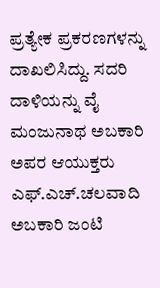ಪ್ರತ್ಯೇಕ ಪ್ರಕರಣಗಳನ್ನು ದಾಖಲಿಸಿದ್ದು. ಸದರಿ ದಾಳಿಯನ್ನು ವೈ ಮಂಜುನಾಥ ಅಬಕಾರಿ ಅಪರ ಆಯುಕ್ತರು ಎಫ್.ಎಚ್.ಚಲವಾದಿ ಅಬಕಾರಿ ಜಂಟಿ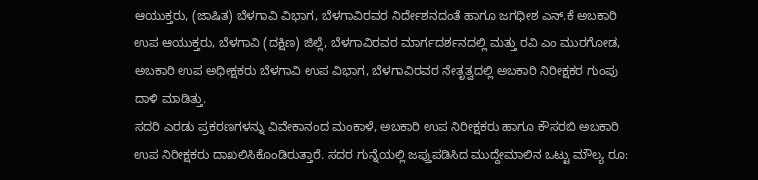ಆಯುಕ್ತರು, (ಜಾಷಿತ) ಬೆಳಗಾವಿ ವಿಭಾಗ, ಬೆಳಗಾವಿರವರ ನಿರ್ದೇಶನದಂತೆ ಹಾಗೂ ಜಗಧೀಶ ಎನ್.ಕೆ ಅಬಕಾರಿ ಉಪ ಆಯುಕ್ತರು, ಬೆಳಗಾವಿ (ದಕ್ಷಿಣ) ಜಿಲ್ಲೆ, ಬೆಳಗಾವಿರವರ ಮಾರ್ಗದರ್ಶನದಲ್ಲಿ ಮತ್ತು ರವಿ ಎಂ ಮುರಗೋಡ, ಅಬಕಾರಿ ಉಪ ಅಧೀಕ್ಷಕರು ಬೆಳಗಾವಿ ಉಪ ವಿಭಾಗ, ಬೆಳಗಾವಿರವರ ನೇತೃತ್ವದಲ್ಲಿ ಅಬಕಾರಿ ನಿರೀಕ್ಷಕರ ಗುಂಪು ದಾಳಿ ಮಾಡಿತ್ತು.
ಸದರಿ ಎರಡು ಪ್ರಕರಣಗಳನ್ನು ವಿವೇಕಾನಂದ ಮಂಕಾಳೆ, ಅಬಕಾರಿ ಉಪ ನಿರೀಕ್ಷಕರು ಹಾಗೂ ಕೌಸರಬಿ ಅಬಕಾರಿ ಉಪ ನಿರೀಕ್ಷಕರು ದಾಖಲಿಸಿಕೊಂಡಿರುತ್ತಾರೆ. ಸದರ ಗುನ್ನೆಯಲ್ಲಿ ಜಪ್ತುಪಡಿಸಿದ ಮುದ್ದೇಮಾಲಿನ ಒಟ್ಟು ಮೌಲ್ಯ ರೂ: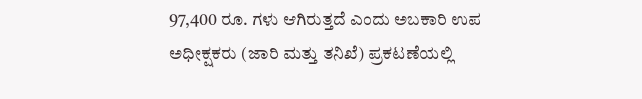97,400 ರೂ. ಗಳು ಆಗಿರುತ್ತದೆ ಎಂದು ಅಬಕಾರಿ ಉಪ ಅಧೀಕ್ಷಕರು (ಜಾರಿ ಮತ್ತು ತನಿಖೆ) ಪ್ರಕಟಣೆಯಲ್ಲಿ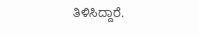ತಿಳಿಸಿದ್ದಾರೆ.